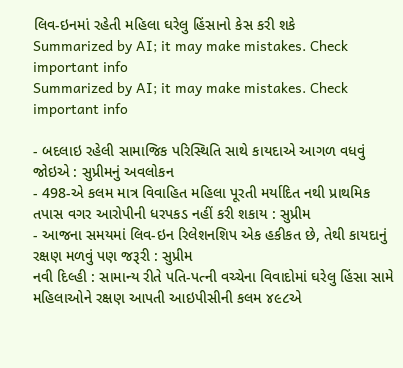લિવ-ઇનમાં રહેતી મહિલા ઘરેલુ હિંસાનો કેસ કરી શકે
Summarized by AI; it may make mistakes. Check important info
Summarized by AI; it may make mistakes. Check important info

- બદલાઇ રહેલી સામાજિક પરિસ્થિતિ સાથે કાયદાએ આગળ વધવું જોઇએ : સુપ્રીમનું અવલોકન
- 498-એ કલમ માત્ર વિવાહિત મહિલા પૂરતી મર્યાદિત નથી પ્રાથમિક તપાસ વગર આરોપીની ધરપકડ નહીં કરી શકાય : સુપ્રીમ
- આજના સમયમાં લિવ-ઇન રિલેશનશિપ એક હકીકત છે, તેથી કાયદાનું રક્ષણ મળવું પણ જરૂરી : સુપ્રીમ
નવી દિલ્હી : સામાન્ય રીતે પતિ-પત્ની વચ્ચેના વિવાદોમાં ઘરેલુ હિંસા સામે મહિલાઓને રક્ષણ આપતી આઇપીસીની કલમ ૪૯૮એ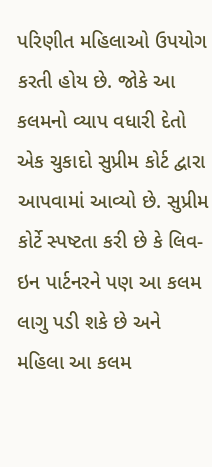પરિણીત મહિલાઓ ઉપયોગ કરતી હોય છે. જોકે આ કલમનો વ્યાપ વધારી દેતો એક ચુકાદો સુપ્રીમ કોર્ટ દ્વારા આપવામાં આવ્યો છે. સુપ્રીમ કોર્ટે સ્પષ્ટતા કરી છે કે લિવ-ઇન પાર્ટનરને પણ આ કલમ લાગુ પડી શકે છે અને મહિલા આ કલમ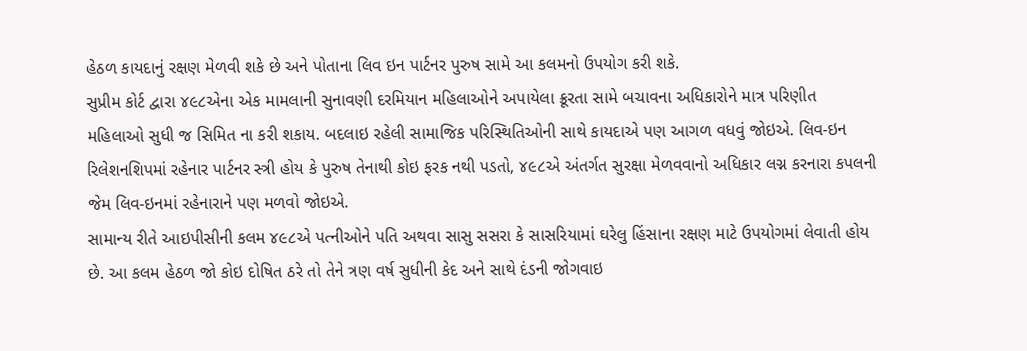હેઠળ કાયદાનું રક્ષણ મેળવી શકે છે અને પોતાના લિવ ઇન પાર્ટનર પુરુષ સામે આ કલમનો ઉપયોગ કરી શકે.
સુપ્રીમ કોર્ટ દ્વારા ૪૯૮એના એક મામલાની સુનાવણી દરમિયાન મહિલાઓને અપાયેલા ક્રૂરતા સામે બચાવના અધિકારોને માત્ર પરિણીત મહિલાઓ સુધી જ સિમિત ના કરી શકાય. બદલાઇ રહેલી સામાજિક પરિસ્થિતિઓની સાથે કાયદાએ પણ આગળ વધવું જોઇએ. લિવ-ઇન રિલેશનશિપમાં રહેનાર પાર્ટનર સ્ત્રી હોય કે પુરુષ તેનાથી કોઇ ફરક નથી પડતો, ૪૯૮એ અંતર્ગત સુરક્ષા મેળવવાનો અધિકાર લગ્ન કરનારા કપલની જેમ લિવ-ઇનમાં રહેનારાને પણ મળવો જોઇએ.
સામાન્ય રીતે આઇપીસીની કલમ ૪૯૮એ પત્નીઓને પતિ અથવા સાસુ સસરા કે સાસરિયામાં ઘરેલુ હિંસાના રક્ષણ માટે ઉપયોગમાં લેવાતી હોય છે. આ કલમ હેઠળ જો કોઇ દોષિત ઠરે તો તેને ત્રણ વર્ષ સુધીની કેદ અને સાથે દંડની જોગવાઇ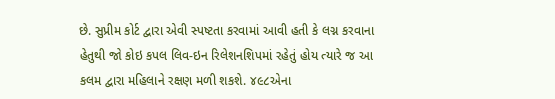છે. સુપ્રીમ કોર્ટ દ્વારા એવી સ્પષ્ટતા કરવામાં આવી હતી કે લગ્ન કરવાના હેતુથી જો કોઇ કપલ લિવ-ઇન રિલેશનશિપમાં રહેતું હોય ત્યારે જ આ કલમ દ્વારા મહિલાને રક્ષણ મળી શકશે. ૪૯૮એના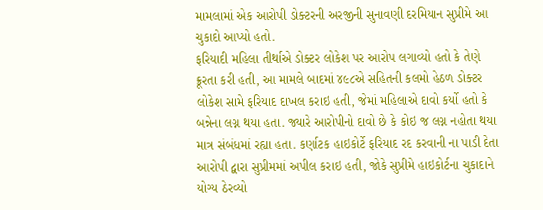મામલામાં એક આરોપી ડોક્ટરની અરજીની સુનાવણી દરમિયાન સુપ્રીમે આ ચુકાદો આપ્યો હતો.
ફરિયાદી મહિલા તીર્થાએ ડોક્ટર લોકેશ પર આરોપ લગાવ્યો હતો કે તેણે ક્રૂરતા કરી હતી, આ મામલે બાદમાં ૪૯૮એ સહિતની કલમો હેઠળ ડોક્ટર લોકેશ સામે ફરિયાદ દાખલ કરાઇ હતી, જેમાં મહિલાએ દાવો કર્યો હતો કે બન્નેના લગ્ન થયા હતા. જ્યારે આરોપીનો દાવો છે કે કોઇ જ લગ્ન નહોતા થયા માત્ર સંબંધમાં રહ્યા હતા. કર્ણાટક હાઇકોર્ટે ફરિયાદ રદ કરવાની ના પાડી દેતા આરોપી દ્વારા સુપ્રીમમાં અપીલ કરાઇ હતી, જોકે સુપ્રીમે હાઇકોર્ટના ચુકાદાને યોગ્ય ઠેરવ્યો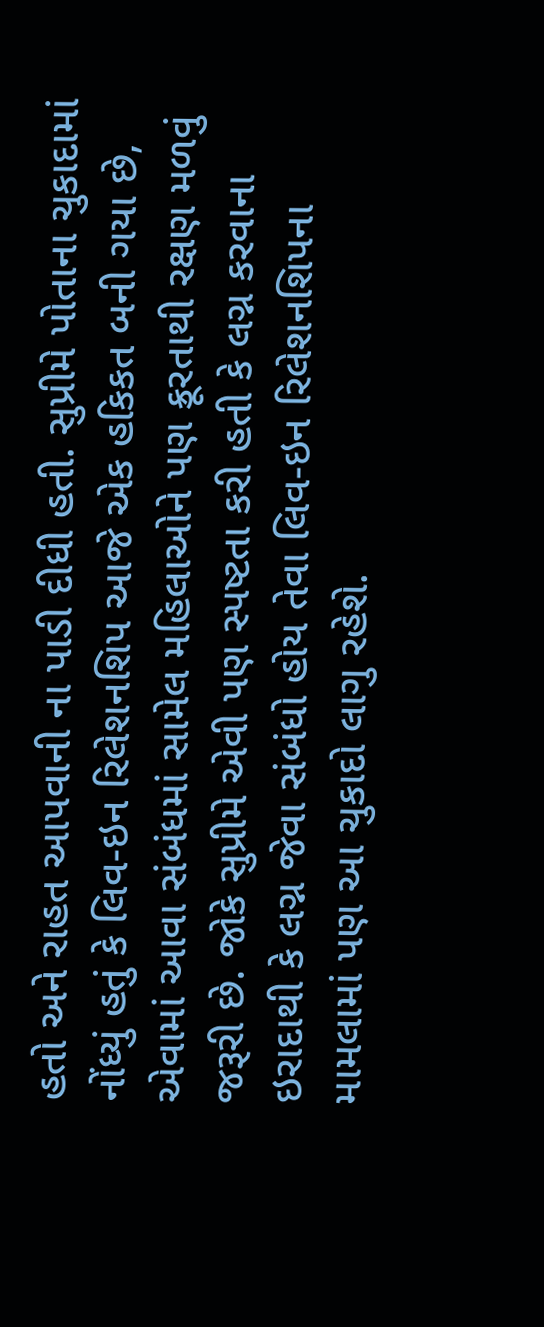હતો અને રાહત આપવાની ના પાડી દીધી હતી. સુપ્રીમે પોતાના ચુકાદામાં નોંધ્યું હતું કે લિવ-ઇન રિલેશનશિપ આજે એક હકિકત બની ગયા છે, એવામાં આવા સંબંધમાં સામેલ મહિલાઓને પણ ક્રૂરતાથી રક્ષણ મળવું જરૂરી છે. જોકે સુપ્રીમે એવી પણ સ્પષ્ટતા કરી હતી કે લગ્ન કરવાના ઇરાદાથી કે લગ્ન જેવા સંબંધો હોય તેવા લિવ-ઇન રિલેશનશિપના મામલામાં પણ આ ચુકાદો લાગુ રહેશે.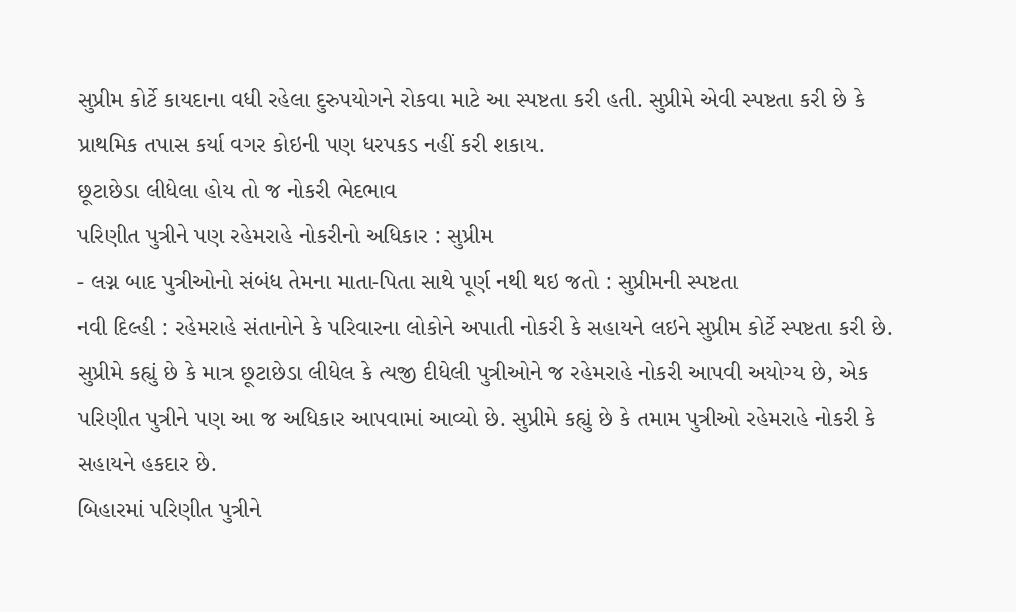સુપ્રીમ કોર્ટે કાયદાના વધી રહેલા દુરુપયોગને રોકવા માટે આ સ્પષ્ટતા કરી હતી. સુપ્રીમે એવી સ્પષ્ટતા કરી છે કે પ્રાથમિક તપાસ કર્યા વગર કોઇની પણ ધરપકડ નહીં કરી શકાય.
છૂટાછેડા લીધેલા હોય તો જ નોકરી ભેદભાવ
પરિણીત પુત્રીને પણ રહેમરાહે નોકરીનો અધિકાર : સુપ્રીમ
- લગ્ન બાદ પુત્રીઓનો સંબંધ તેમના માતા-પિતા સાથે પૂર્ણ નથી થઇ જતો : સુપ્રીમની સ્પષ્ટતા
નવી દિલ્હી : રહેમરાહે સંતાનોને કે પરિવારના લોકોને અપાતી નોકરી કે સહાયને લઇને સુપ્રીમ કોર્ટે સ્પષ્ટતા કરી છે. સુપ્રીમે કહ્યું છે કે માત્ર છૂટાછેડા લીધેલ કે ત્યજી દીધેલી પુત્રીઓને જ રહેમરાહે નોકરી આપવી અયોગ્ય છે, એક પરિણીત પુત્રીને પણ આ જ અધિકાર આપવામાં આવ્યો છે. સુપ્રીમે કહ્યું છે કે તમામ પુત્રીઓ રહેમરાહે નોકરી કે સહાયને હકદાર છે.
બિહારમાં પરિણીત પુત્રીને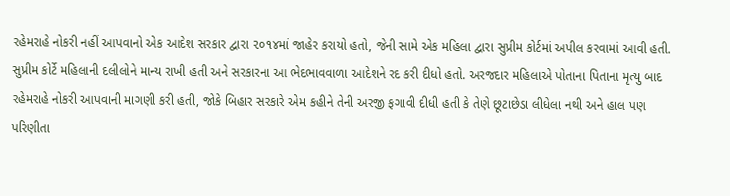રહેમરાહે નોકરી નહીં આપવાનો એક આદેશ સરકાર દ્વારા ૨૦૧૪માં જાહેર કરાયો હતો, જેની સામે એક મહિલા દ્વારા સુપ્રીમ કોર્ટમાં અપીલ કરવામાં આવી હતી. સુપ્રીમ કોર્ટે મહિલાની દલીલોને માન્ય રાખી હતી અને સરકારના આ ભેદભાવવાળા આદેશને રદ કરી દીધો હતો. અરજદાર મહિલાએ પોતાના પિતાના મૃત્યુ બાદ રહેમરાહે નોકરી આપવાની માગણી કરી હતી, જોકે બિહાર સરકારે એમ કહીને તેની અરજી ફગાવી દીધી હતી કે તેણે છૂટાછેડા લીધેલા નથી અને હાલ પણ પરિણીતા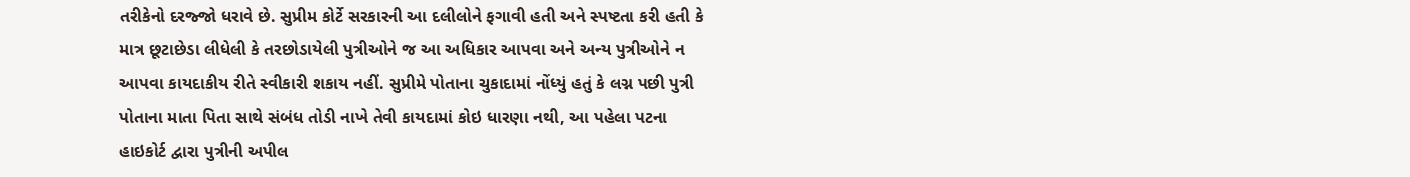તરીકેનો દરજ્જો ધરાવે છે. સુપ્રીમ કોર્ટે સરકારની આ દલીલોને ફગાવી હતી અને સ્પષ્ટતા કરી હતી કે માત્ર છૂટાછેડા લીધેલી કે તરછોડાયેલી પુત્રીઓને જ આ અધિકાર આપવા અને અન્ય પુત્રીઓને ન આપવા કાયદાકીય રીતે સ્વીકારી શકાય નહીં. સુપ્રીમે પોતાના ચુકાદામાં નોંધ્યું હતું કે લગ્ન પછી પુત્રી પોતાના માતા પિતા સાથે સંબંધ તોડી નાખે તેવી કાયદામાં કોઇ ધારણા નથી, આ પહેલા પટના હાઇકોર્ટ દ્વારા પુત્રીની અપીલ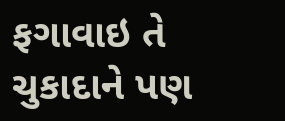ફગાવાઇ તે ચુકાદાને પણ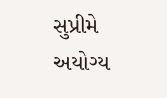સુપ્રીમે અયોગ્ય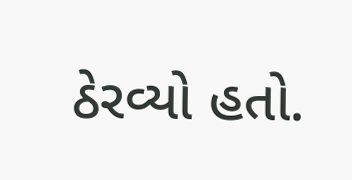ઠેરવ્યો હતો.